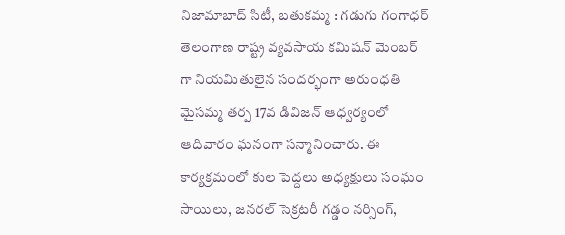నిజామాబాద్ సిటీ, బతుకమ్మ : గడుగు గంగాధర్ తెలంగాణ రాష్ట్ర వ్యవసాయ కమిషన్ మెంబర్ గా నియమితులైన సందర్భంగా అరుంధతి మైసమ్మ తర్ప 17వ డివిజన్ ఆధ్వర్యంలో ఆదివారం ఘనంగా సన్మానించారు. ఈ కార్యక్రమంలో కుల పెద్దలు అధ్యక్షులు సంఘం సాయిలు, జనరల్ సెక్రటరీ గడ్డం నర్సింగ్,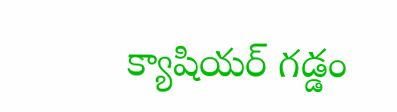క్యాషియర్ గడ్డం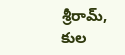శ్రీరామ్, కుల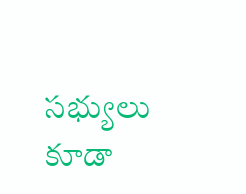సభ్యులు కూడా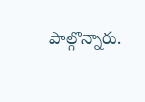పాల్గొన్నారు.